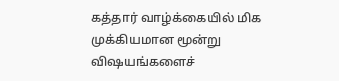கத்தார் வாழ்க்கையில் மிக முக்கியமான மூன்று விஷயங்களைச்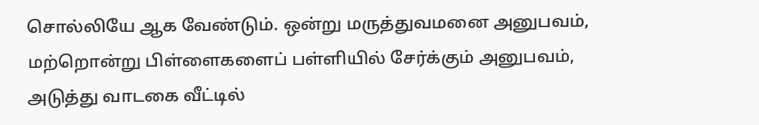சொல்லியே ஆக வேண்டும். ஒன்று மருத்துவமனை அனுபவம், மற்றொன்று பிள்ளைகளைப் பள்ளியில் சேர்க்கும் அனுபவம், அடுத்து வாடகை வீட்டில்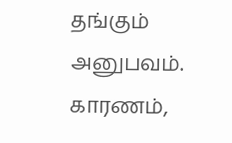தங்கும் அனுபவம். காரணம்,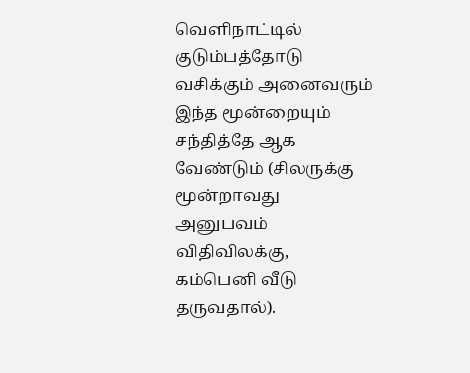வெளிநாட்டில் குடும்பத்தோடு வசிக்கும் அனைவரும் இந்த மூன்றையும் சந்தித்தே ஆக வேண்டும் (சிலருக்கு மூன்றாவது அனுபவம் விதிவிலக்கு, கம்பெனி வீடு தருவதால்).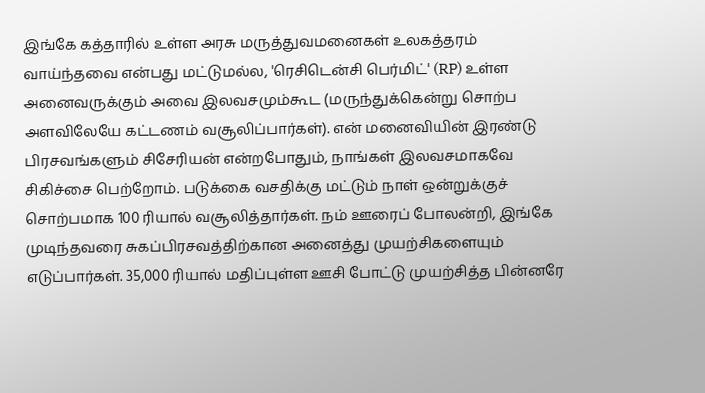இங்கே கத்தாரில் உள்ள அரசு மருத்துவமனைகள் உலகத்தரம் வாய்ந்தவை என்பது மட்டுமல்ல, 'ரெசிடென்சி பெர்மிட்' (RP) உள்ள அனைவருக்கும் அவை இலவசமும்கூட (மருந்துக்கென்று சொற்ப அளவிலேயே கட்டணம் வசூலிப்பார்கள்). என் மனைவியின் இரண்டு பிரசவங்களும் சிசேரியன் என்றபோதும், நாங்கள் இலவசமாகவே சிகிச்சை பெற்றோம். படுக்கை வசதிக்கு மட்டும் நாள் ஒன்றுக்குச் சொற்பமாக 100 ரியால் வசூலித்தார்கள். நம் ஊரைப் போலன்றி, இங்கே முடிந்தவரை சுகப்பிரசவத்திற்கான அனைத்து முயற்சிகளையும் எடுப்பார்கள். 35,000 ரியால் மதிப்புள்ள ஊசி போட்டு முயற்சித்த பின்னரே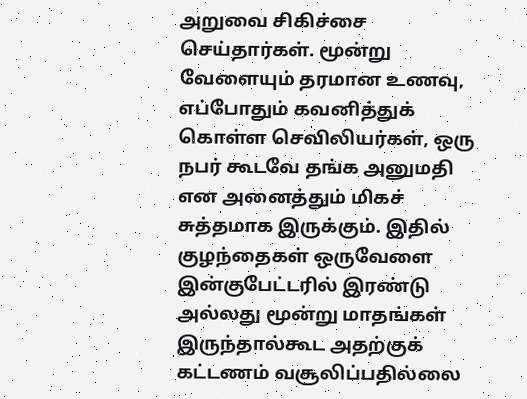அறுவை சிகிச்சை செய்தார்கள். மூன்று வேளையும் தரமான உணவு, எப்போதும் கவனித்துக் கொள்ள செவிலியர்கள், ஒரு நபர் கூடவே தங்க அனுமதி என அனைத்தும் மிகச் சுத்தமாக இருக்கும். இதில் குழந்தைகள் ஒருவேளை இன்குபேட்டரில் இரண்டு அல்லது மூன்று மாதங்கள் இருந்தால்கூட அதற்குக் கட்டணம் வசூலிப்பதில்லை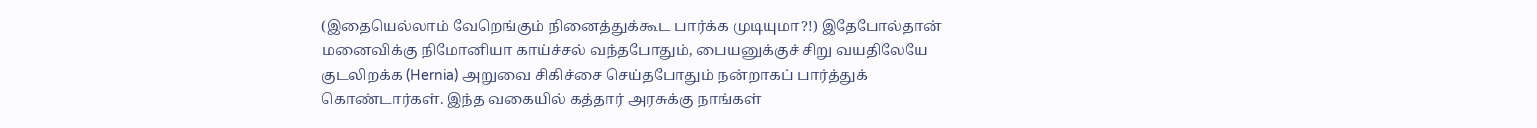(இதையெல்லாம் வேறெங்கும் நினைத்துக்கூட பார்க்க முடியுமா?!) இதேபோல்தான் மனைவிக்கு நிமோனியா காய்ச்சல் வந்தபோதும், பையனுக்குச் சிறு வயதிலேயே குடலிறக்க (Hernia) அறுவை சிகிச்சை செய்தபோதும் நன்றாகப் பார்த்துக் கொண்டார்கள். இந்த வகையில் கத்தார் அரசுக்கு நாங்கள்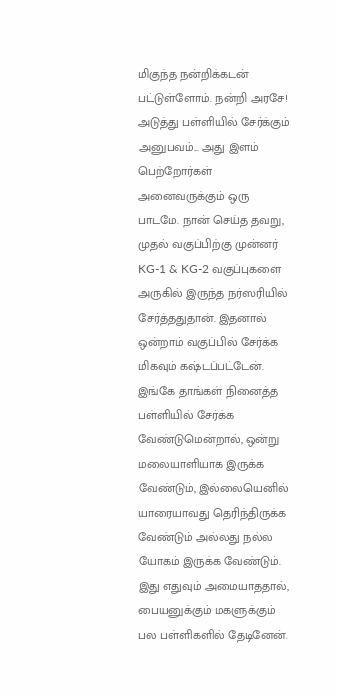மிகுந்த நன்றிக்கடன் பட்டுள்ளோம். நன்றி அரசே!
அடுத்து பள்ளியில் சேர்க்கும் அனுபவம்... அது இளம் பெற்றோர்கள் அனைவருக்கும் ஒரு பாடமே. நான் செய்த தவறு, முதல் வகுப்பிற்கு முன்னர் KG-1 & KG-2 வகுப்புகளை அருகில் இருந்த நர்ஸரியில் சேர்த்ததுதான். இதனால் ஒன்றாம் வகுப்பில் சேர்க்க மிகவும் கஷ்டப்பட்டேன். இங்கே தாங்கள் நினைத்த பள்ளியில் சேர்க்க வேண்டுமென்றால், ஒன்று மலையாளியாக இருக்க வேண்டும், இல்லையெனில் யாரையாவது தெரிந்திருக்க வேண்டும் அல்லது நல்ல யோகம் இருக்க வேண்டும். இது எதுவும் அமையாததால், பையனுக்கும் மகளுக்கும் பல பள்ளிகளில் தேடினேன்.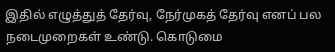இதில் எழுத்துத் தேர்வு, நேர்முகத் தேர்வு எனப் பல நடைமுறைகள் உண்டு. கொடுமை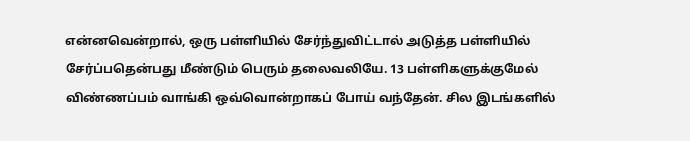என்னவென்றால், ஒரு பள்ளியில் சேர்ந்துவிட்டால் அடுத்த பள்ளியில் சேர்ப்பதென்பது மீண்டும் பெரும் தலைவலியே. 13 பள்ளிகளுக்குமேல் விண்ணப்பம் வாங்கி ஒவ்வொன்றாகப் போய் வந்தேன். சில இடங்களில்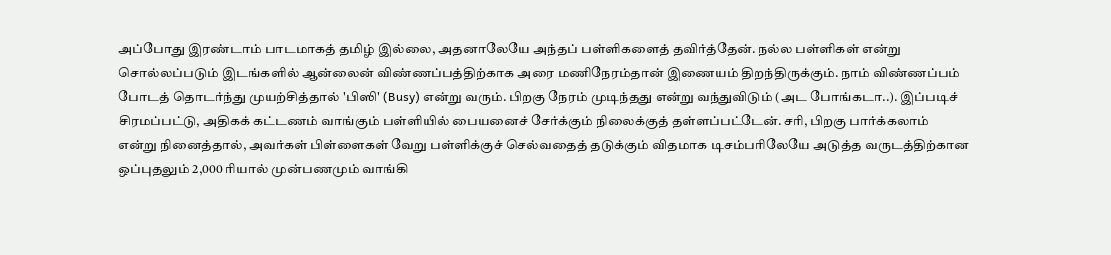அப்போது இரண்டாம் பாடமாகத் தமிழ் இல்லை, அதனாலேயே அந்தப் பள்ளிகளைத் தவிர்த்தேன். நல்ல பள்ளிகள் என்று சொல்லப்படும் இடங்களில் ஆன்லைன் விண்ணப்பத்திற்காக அரை மணிநேரம்தான் இணையம் திறந்திருக்கும். நாம் விண்ணப்பம் போடத் தொடர்ந்து முயற்சித்தால் 'பிஸி' (Busy) என்று வரும். பிறகு நேரம் முடிந்தது என்று வந்துவிடும் (அட போங்கடா..). இப்படிச் சிரமப்பட்டு, அதிகக் கட்டணம் வாங்கும் பள்ளியில் பையனைச் சேர்க்கும் நிலைக்குத் தள்ளப்பட்டேன். சரி, பிறகு பார்க்கலாம் என்று நினைத்தால், அவர்கள் பிள்ளைகள் வேறு பள்ளிக்குச் செல்வதைத் தடுக்கும் விதமாக டிசம்பரிலேயே அடுத்த வருடத்திற்கான ஒப்புதலும் 2,000 ரியால் முன்பணமும் வாங்கி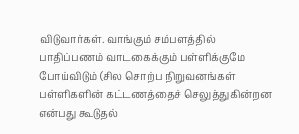விடுவார்கள். வாங்கும் சம்பளத்தில் பாதிப்பணம் வாடகைக்கும் பள்ளிக்குமே போய்விடும் (சில சொற்ப நிறுவனங்கள் பள்ளிகளின் கட்டணத்தைச் செலுத்துகின்றன என்பது கூடுதல்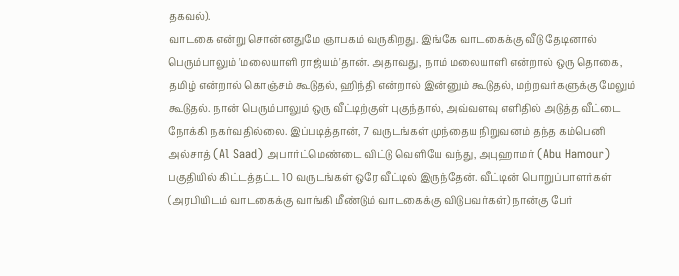தகவல்).
வாடகை என்று சொன்னதுமே ஞாபகம் வருகிறது. இங்கே வாடகைக்கு வீடு தேடினால் பெரும்பாலும் 'மலையாளி ராஜ்யம்'தான். அதாவது, நாம் மலையாளி என்றால் ஒரு தொகை, தமிழ் என்றால் கொஞ்சம் கூடுதல், ஹிந்தி என்றால் இன்னும் கூடுதல், மற்றவர்களுக்கு மேலும் கூடுதல். நான் பெரும்பாலும் ஒரு வீட்டிற்குள் புகுந்தால், அவ்வளவு எளிதில் அடுத்த வீட்டை நோக்கி நகர்வதில்லை. இப்படித்தான், 7 வருடங்கள் முந்தைய நிறுவனம் தந்த கம்பெனி அல்சாத் (Al Saad) அபார்ட்மெண்டை விட்டு வெளியே வந்து, அபுஹாமர் (Abu Hamour) பகுதியில் கிட்டத்தட்ட 10 வருடங்கள் ஒரே வீட்டில் இருந்தேன். வீட்டின் பொறுப்பாளர்கள் (அரபியிடம் வாடகைக்கு வாங்கி மீண்டும் வாடகைக்கு விடுபவர்கள்) நான்கு பேர்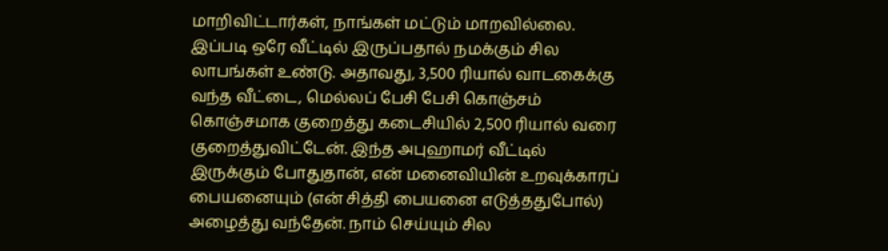மாறிவிட்டார்கள், நாங்கள் மட்டும் மாறவில்லை. இப்படி ஒரே வீட்டில் இருப்பதால் நமக்கும் சில லாபங்கள் உண்டு. அதாவது, 3,500 ரியால் வாடகைக்கு வந்த வீட்டை, மெல்லப் பேசி பேசி கொஞ்சம் கொஞ்சமாக குறைத்து கடைசியில் 2,500 ரியால் வரை குறைத்துவிட்டேன். இந்த அபுஹாமர் வீட்டில் இருக்கும் போதுதான், என் மனைவியின் உறவுக்காரப் பையனையும் (என் சித்தி பையனை எடுத்ததுபோல்) அழைத்து வந்தேன். நாம் செய்யும் சில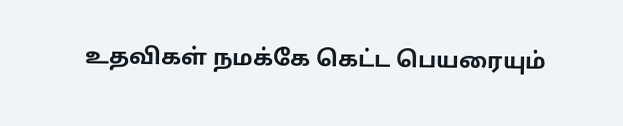உதவிகள் நமக்கே கெட்ட பெயரையும்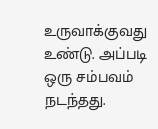உருவாக்குவது உண்டு. அப்படி ஒரு சம்பவம் நடந்தது.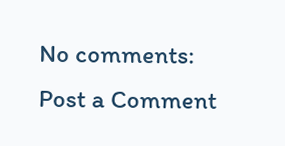No comments:
Post a Comment